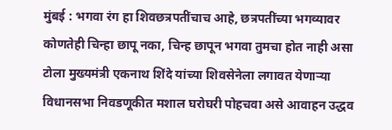मुंबई : भगवा रंग हा शिवछत्रपतींचाच आहे, छत्रपतींच्या भगव्यावर कोणतेही चिन्हा छापू नका, चिन्ह छापून भगवा तुमचा होत नाही असा टोला मुख्यमंत्री एकनाथ शिंदे यांच्या शिवसेनेला लगावत येणाऱ्या विधानसभा निवडणूकीत मशाल घरोघरी पोहचवा असे आवाहन उद्धव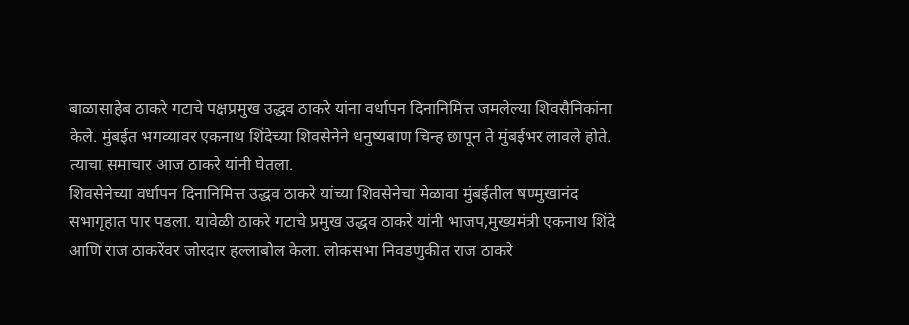बाळासाहेब ठाकरे गटाचे पक्षप्रमुख उद्धव ठाकरे यांना वर्धापन दिनानिमित्त जमलेल्या शिवसैनिकांना केले. मुंबईत भगव्यावर एकनाथ शिंदेच्या शिवसेनेने धनुष्यबाण चिन्ह छापून ते मुंबईभर लावले होते. त्याचा समाचार आज ठाकरे यांनी घेतला.
शिवसेनेच्या वर्धापन दिनानिमित्त उद्धव ठाकरे यांच्या शिवसेनेचा मेळावा मुंबईतील षण्मुखानंद सभागृहात पार पडला. यावेळी ठाकरे गटाचे प्रमुख उद्धव ठाकरे यांनी भाजप,मुख्यमंत्री एकनाथ शिंदे आणि राज ठाकरेंवर जोरदार हल्लाबोल केला. लोकसभा निवडणुकीत राज ठाकरे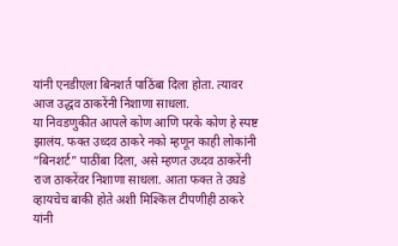यांनी एनडीएला बिनशर्त पाठिंबा दिला होता. त्यावर आज उद्धव ठाकरेंनी निशाणा साधला.
या निवडणुकीत आपले कोण आणि परके कोण हे स्पष्ट झालंय. फक्त उध्दव ठाकरे नको म्हणून काही लोकांनी “बिनशर्ट” पाठींबा दिला, असे म्हणत उध्दव ठाकरेंनी राज ठाकरेंवर निशाणा साधला. आता फक्त ते उघडे व्हायचेच बाकी होते अशी मिश्किल टीपणीही ठाकरे यांनी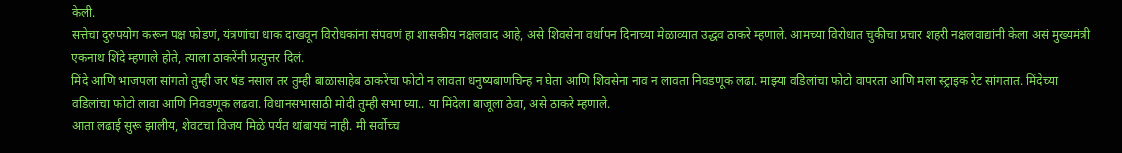केली.
सत्तेचा दुरुपयोग करून पक्ष फोडणं, यंत्रणांचा धाक दाखवून विरोधकांना संपवणं हा शासकीय नक्षलवाद आहे, असे शिवसेना वर्धापन दिनाच्या मेळाव्यात उद्धव ठाकरे म्हणाले. आमच्या विरोधात चुकीचा प्रचार शहरी नक्षलवाद्यांनी केला असं मुख्यमंत्री एकनाथ शिंदे म्हणाले होते, त्याला ठाकरेंनी प्रत्युत्तर दिलं.
मिंदे आणि भाजपला सांगतो तुम्ही जर षंड नसाल तर तुम्ही बाळासाहेब ठाकरेंचा फोटो न लावता धनुष्यबाणचिन्ह न घेता आणि शिवसेना नाव न लावता निवडणूक लढा. माझ्या वडिलांचा फोटो वापरता आणि मला स्ट्राइक रेट सांगतात. मिंदेच्या वडिलांचा फोटो लावा आणि निवडणूक लढवा. विधानसभासाठी मोदी तुम्ही सभा घ्या.. या मिंदेला बाजूला ठेवा, असे ठाकरे म्हणाले.
आता लढाई सुरू झालीय, शेवटचा विजय मिळे पर्यंत थांबायचं नाही. मी सर्वोच्च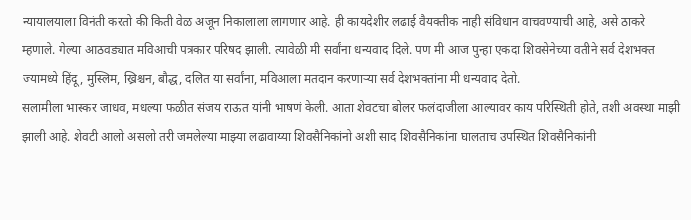न्यायालयाला विनंती करतो की किती वेळ अजून निकालाला लागणार आहे. ही कायदेशीर लढाई वैयक्तीक नाही संविधान वाचवण्याची आहे, असे ठाकरे म्हणाले. गेल्या आठवड्यात मविआची पत्रकार परिषद झाली. त्यावेळी मी सर्वांना धन्यवाद दिले. पण मी आज पुन्हा एकदा शिवसेनेच्या वतीने सर्व देशभक्त ज्यामध्ये हिंदू, मुस्लिम, ख्रिश्चन, बौद्ध, दलित या सर्वांना, मविआला मतदान करणाऱ्या सर्व देशभक्तांना मी धन्यवाद देतो.
सलामीला भास्कर जाधव, मधल्या फळीत संजय राऊत यांनी भाषणं केली. आता शेवटचा बोलर फलंदाजीला आल्यावर काय परिस्थिती होते, तशी अवस्था माझी झाली आहे. शेवटी आलो असलो तरी जमलेल्या माझ्या लढावाय्या शिवसैनिकांनो अशी साद शिवसैनिकांना घालताच उपस्थित शिवसैनिकांनी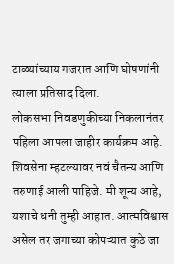टाळ्यांच्याय गजरात आणि घोषणांनी त्याला प्रतिसाद दिला.
लोकसभा निवडणुकीच्या निकलानंतर पहिला आपला जाहीर कार्यक्रम आहे. शिवसेना म्हटल्यावर नवं चैतन्य आणि तरुणाई आली पाहिजे. मी शून्य आहे, यशाचे धनी तुम्ही आहात. आत्मविश्वास असेल तर जगाच्या कोपऱ्यात कुठे जा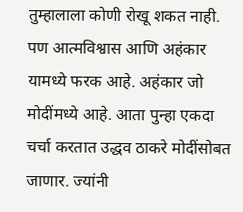तुम्हालाला कोणी रोखू शकत नाही. पण आत्मविश्वास आणि अहंकार यामध्ये फरक आहे. अहंकार जो मोदींमध्ये आहे. आता पुन्हा एकदा चर्चा करतात उद्धव ठाकरे मोदींसोबत जाणार. ज्यांनी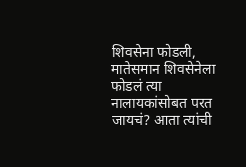शिवसेना फोडली, मातेसमान शिवसेनेला फोडलं त्या नालायकांसोबत परत जायचं? आता त्यांची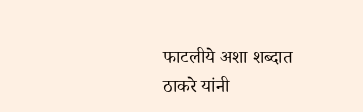फाटलीये अशा शब्दात ठाकरे यांनी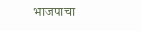भाजपाचा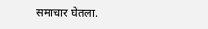समाचार घेतला.